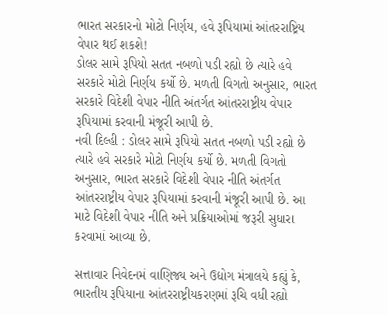ભારત સરકારનો મોટો નિર્ણય, હવે રૂપિયામાં આંતરરાષ્ટ્રિય વેપાર થઈ શકશે!
ડોલર સામે રૂપિયો સતત નબળો પડી રહ્યો છે ત્યારે હવે સરકારે મોટો નિર્ણય કર્યો છે. મળતી વિગતો અનુસાર, ભારત સરકારે વિદેશી વેપાર નીતિ અંતર્ગત આંતરરાષ્ટ્રીય વેપાર રૂપિયામાં કરવાની મંજૂરી આપી છે.
નવી દિલ્હી : ડોલર સામે રૂપિયો સતત નબળો પડી રહ્યો છે ત્યારે હવે સરકારે મોટો નિર્ણય કર્યો છે. મળતી વિગતો અનુસાર, ભારત સરકારે વિદેશી વેપાર નીતિ અંતર્ગત આંતરરાષ્ટ્રીય વેપાર રૂપિયામાં કરવાની મંજૂરી આપી છે. આ માટે વિદેશી વેપાર નીતિ અને પ્રક્રિયાઓમાં જરૂરી સુધારા કરવામાં આવ્યા છે.

સત્તાવાર નિવેદનમં વાણિજ્ય અને ઉદ્યોગ મંત્રાલયે કહ્યું કે, ભારતીય રૂપિયાના આંતરરાષ્ટ્રીયકરણમાં રૂચિ વધી રહ્યો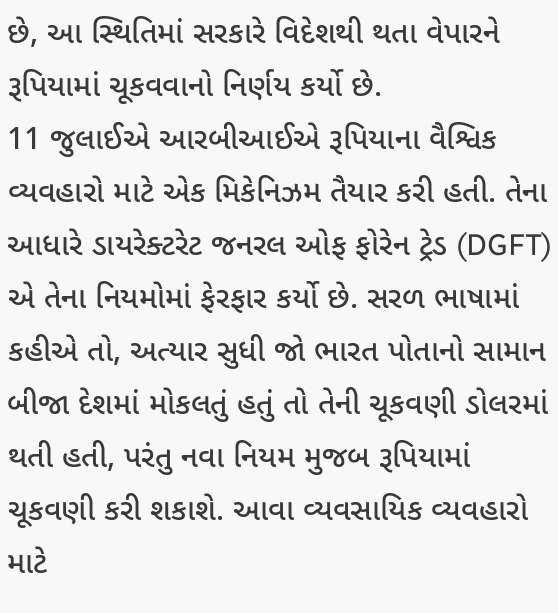છે, આ સ્થિતિમાં સરકારે વિદેશથી થતા વેપારને રૂપિયામાં ચૂકવવાનો નિર્ણય કર્યો છે.
11 જુલાઈએ આરબીઆઈએ રૂપિયાના વૈશ્વિક વ્યવહારો માટે એક મિકેનિઝમ તૈયાર કરી હતી. તેના આધારે ડાયરેક્ટરેટ જનરલ ઓફ ફોરેન ટ્રેડ (DGFT) એ તેના નિયમોમાં ફેરફાર કર્યો છે. સરળ ભાષામાં કહીએ તો, અત્યાર સુધી જો ભારત પોતાનો સામાન બીજા દેશમાં મોકલતું હતું તો તેની ચૂકવણી ડોલરમાં થતી હતી, પરંતુ નવા નિયમ મુજબ રૂપિયામાં ચૂકવણી કરી શકાશે. આવા વ્યવસાયિક વ્યવહારો માટે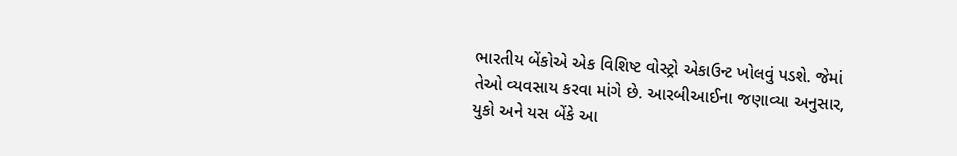ભારતીય બેંકોએ એક વિશિષ્ટ વોસ્ટ્રો એકાઉન્ટ ખોલવું પડશે. જેમાં તેઓ વ્યવસાય કરવા માંગે છે. આરબીઆઈના જણાવ્યા અનુસાર, યુકો અને યસ બેંકે આ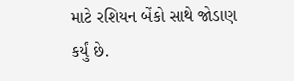માટે રશિયન બેંકો સાથે જોડાણ કર્યું છે.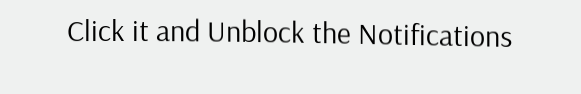Click it and Unblock the Notifications